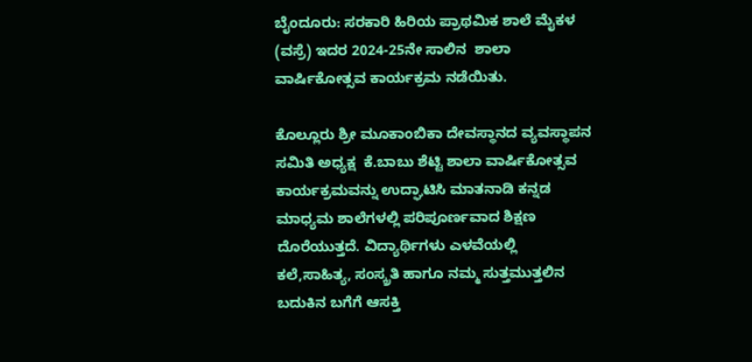ಬೈಂದೂರು: ಸರಕಾರಿ ಹಿರಿಯ ಪ್ರಾಥಮಿಕ ಶಾಲೆ ಮೈಕಳ (ವಸ್ರೆ) ಇದರ 2024-25ನೇ ಸಾಲಿನ  ಶಾಲಾ ವಾರ್ಷಿಕೋತ್ಸವ ಕಾರ್ಯಕ್ರಮ ನಡೆಯಿತು.

ಕೊಲ್ಲೂರು ಶ್ರೀ ಮೂಕಾಂಬಿಕಾ ದೇವಸ್ಥಾನದ ವ್ಯವಸ್ಥಾಪನ ಸಮಿತಿ ಅಧ್ಯಕ್ಷ  ಕೆ.ಬಾಬು ಶೆಟ್ಟಿ ಶಾಲಾ ವಾರ್ಷಿಕೋತ್ಸವ ಕಾರ್ಯಕ್ರಮವನ್ನು ಉದ್ಘಾಟಿಸಿ ಮಾತನಾಡಿ ಕನ್ನಡ ಮಾಧ್ಯಮ ಶಾಲೆಗಳಲ್ಲಿ ಪರಿಪೂರ್ಣವಾದ ಶಿಕ್ಷಣ ದೊರೆಯುತ್ತದೆ. ವಿದ್ಯಾರ್ಥಿಗಳು ಎಳವೆಯಲ್ಲಿ ಕಲೆ,ಸಾಹಿತ್ಯ, ಸಂಸ್ಕ್ರತಿ ಹಾಗೂ ನಮ್ಮ ಸುತ್ತಮುತ್ತಲಿನ ಬದುಕಿನ ಬಗೆಗೆ ಆಸಕ್ತಿ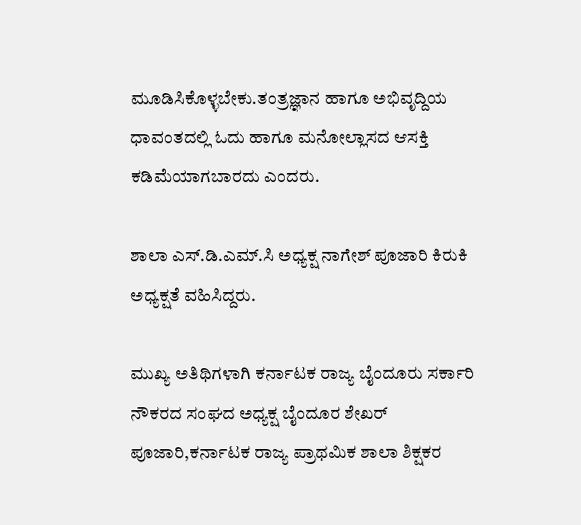ಮೂಡಿಸಿಕೊಳ್ಳಬೇಕು.ತಂತ್ರಜ್ಞಾನ ಹಾಗೂ ಅಭಿವೃದ್ದಿಯ ಧಾವಂತದಲ್ಲಿ ಓದು ಹಾಗೂ ಮನೋಲ್ಲಾಸದ ಆಸಕ್ತಿ ಕಡಿಮೆಯಾಗಬಾರದು ಎಂದರು.

ಶಾಲಾ ಎಸ್.ಡಿ.ಎಮ್.ಸಿ ಅಧ್ಯಕ್ಷ ನಾಗೇಶ್ ಪೂಜಾರಿ ಕಿರುಕಿ ಅಧ್ಯಕ್ಷತೆ ವಹಿಸಿದ್ದರು.

ಮುಖ್ಯ ಅತಿಥಿಗಳಾಗಿ ಕರ್ನಾಟಕ ರಾಜ್ಯ ಬೈಂದೂರು ಸರ್ಕಾರಿ ನೌಕರದ ಸಂಘದ ಅಧ್ಯಕ್ಷ ಬೈಂದೂರ ಶೇಖರ್ ಪೂಜಾರಿ,ಕರ್ನಾಟಕ ರಾಜ್ಯ ಪ್ರಾಥಮಿಕ ಶಾಲಾ ಶಿಕ್ಷಕರ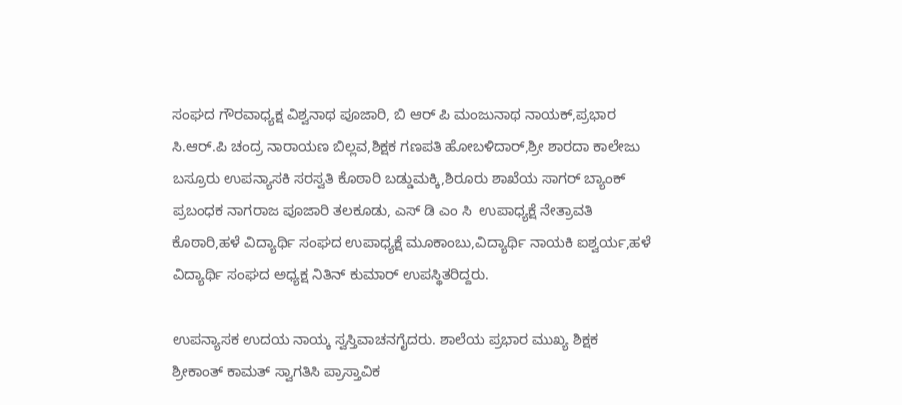ಸಂಘದ ಗೌರವಾಧ್ಯಕ್ಷ ವಿಶ್ವನಾಥ ಪೂಜಾರಿ, ಬಿ ಆರ್ ಪಿ ಮಂಜುನಾಥ ನಾಯಕ್,ಪ್ರಭಾರ ಸಿ.ಆರ್.ಪಿ ಚಂದ್ರ ನಾರಾಯಣ ಬಿಲ್ಲವ,ಶಿಕ್ಷಕ ಗಣಪತಿ ಹೋಬಳಿದಾರ್,ಶ್ರೀ ಶಾರದಾ ಕಾಲೇಜು ಬಸ್ರೂರು ಉಪನ್ಯಾಸಕಿ ಸರಸ್ವತಿ ಕೊಠಾರಿ ಬಡ್ಡುಮಕ್ಕಿ,ಶಿರೂರು ಶಾಖೆಯ ಸಾಗರ್ ಬ್ಯಾಂಕ್ ಪ್ರಬಂಧಕ ನಾಗರಾಜ ಪೂಜಾರಿ ತಲಕೂಡು, ಎಸ್ ಡಿ ಎಂ ಸಿ  ಉಪಾಧ್ಯಕ್ಷೆ ನೇತ್ರಾವತಿ ಕೊಠಾರಿ,ಹಳೆ ವಿದ್ಯಾರ್ಥಿ ಸಂಘದ ಉಪಾಧ್ಯಕ್ಷೆ ಮೂಕಾಂಬು,ವಿದ್ಯಾರ್ಥಿ ನಾಯಕಿ ಐಶ್ವರ್ಯ,ಹಳೆ ವಿದ್ಯಾರ್ಥಿ ಸಂಘದ ಅಧ್ಯಕ್ಷ ನಿತಿನ್ ಕುಮಾರ್ ಉಪಸ್ಥಿತರಿದ್ದರು.

ಉಪನ್ಯಾಸಕ ಉದಯ ನಾಯ್ಕ ಸ್ವಸ್ತಿವಾಚನಗೈದರು. ಶಾಲೆಯ ಪ್ರಭಾರ ಮುಖ್ಯ ಶಿಕ್ಷಕ ಶ್ರೀಕಾಂತ್ ಕಾಮತ್ ಸ್ವಾಗತಿಸಿ ಪ್ರಾಸ್ತಾವಿಕ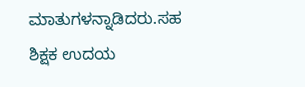ಮಾತುಗಳನ್ನಾಡಿದರು.ಸಹ ಶಿಕ್ಷಕ ಉದಯ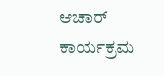ಆಚಾರ್ ಕಾರ್ಯಕ್ರಮ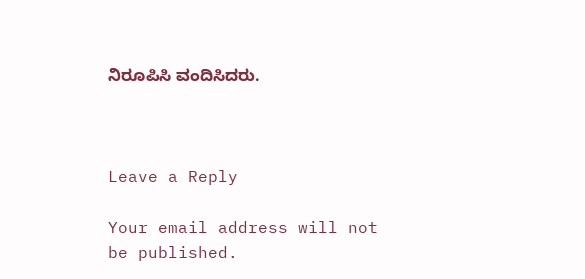ನಿರೂಪಿಸಿ ವಂದಿಸಿದರು.



Leave a Reply

Your email address will not be published.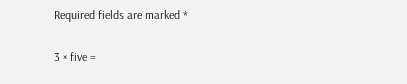Required fields are marked *

3 × five =